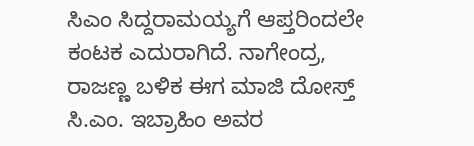ಸಿಎಂ ಸಿದ್ದರಾಮಯ್ಯಗೆ ಆಪ್ತರಿಂದಲೇ ಕಂಟಕ ಎದುರಾಗಿದೆ. ನಾಗೇಂದ್ರ, ರಾಜಣ್ಣ ಬಳಿಕ ಈಗ ಮಾಜಿ ದೋಸ್ತ್ ಸಿ.ಎಂ. ಇಬ್ರಾಹಿಂ ಅವರ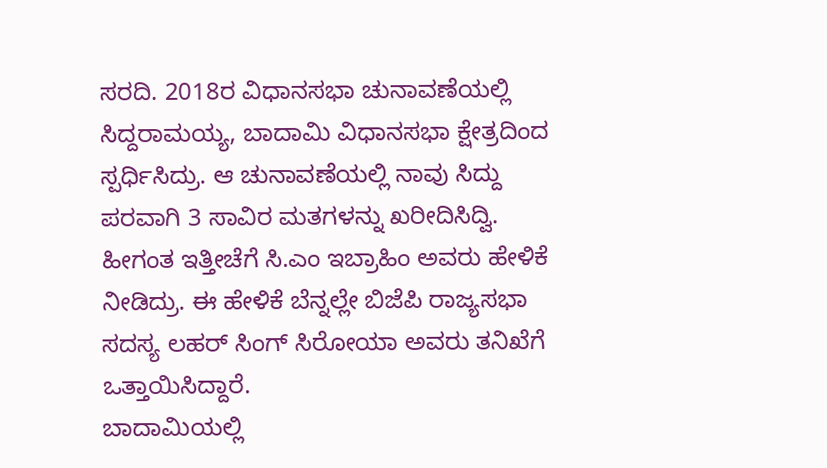ಸರದಿ. 2018ರ ವಿಧಾನಸಭಾ ಚುನಾವಣೆಯಲ್ಲಿ ಸಿದ್ದರಾಮಯ್ಯ, ಬಾದಾಮಿ ವಿಧಾನಸಭಾ ಕ್ಷೇತ್ರದಿಂದ ಸ್ಪರ್ಧಿಸಿದ್ರು. ಆ ಚುನಾವಣೆಯಲ್ಲಿ ನಾವು ಸಿದ್ದು ಪರವಾಗಿ 3 ಸಾವಿರ ಮತಗಳನ್ನು ಖರೀದಿಸಿದ್ವಿ. ಹೀಗಂತ ಇತ್ತೀಚೆಗೆ ಸಿ.ಎಂ ಇಬ್ರಾಹಿಂ ಅವರು ಹೇಳಿಕೆ ನೀಡಿದ್ರು. ಈ ಹೇಳಿಕೆ ಬೆನ್ನಲ್ಲೇ ಬಿಜೆಪಿ ರಾಜ್ಯಸಭಾ ಸದಸ್ಯ ಲಹರ್ ಸಿಂಗ್ ಸಿರೋಯಾ ಅವರು ತನಿಖೆಗೆ ಒತ್ತಾಯಿಸಿದ್ದಾರೆ.
ಬಾದಾಮಿಯಲ್ಲಿ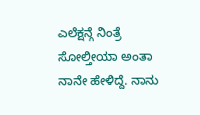ಎಲೆಕ್ಷನ್ಗೆ ನಿಂತ್ರೆ ಸೋಲ್ತೀಯಾ ಅಂತಾ ನಾನೇ ಹೇಳಿದ್ದೆ. ನಾನು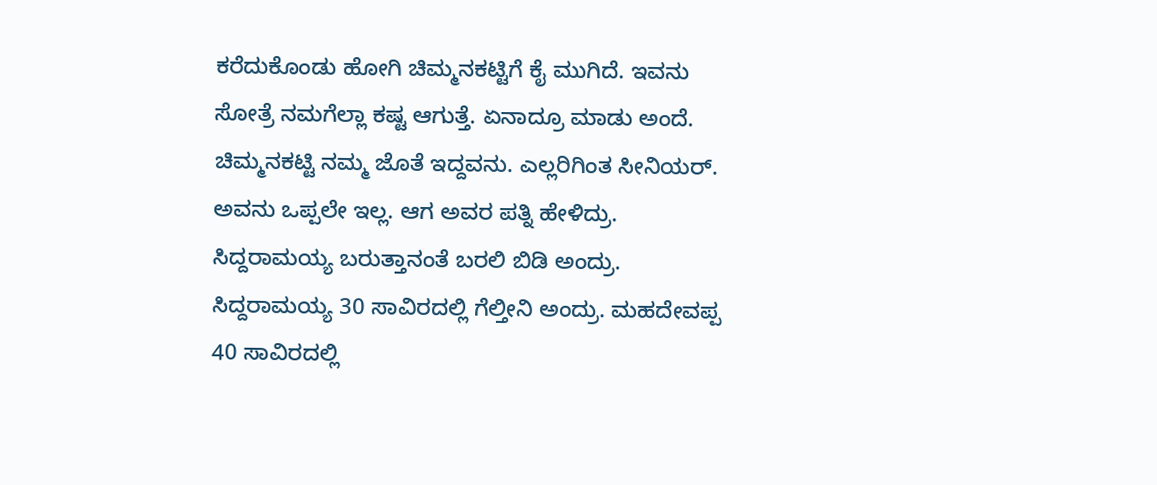ಕರೆದುಕೊಂಡು ಹೋಗಿ ಚಿಮ್ಮನಕಟ್ಟಿಗೆ ಕೈ ಮುಗಿದೆ. ಇವನು ಸೋತ್ರೆ ನಮಗೆಲ್ಲಾ ಕಷ್ಟ ಆಗುತ್ತೆ. ಏನಾದ್ರೂ ಮಾಡು ಅಂದೆ. ಚಿಮ್ಮನಕಟ್ಟಿ ನಮ್ಮ ಜೊತೆ ಇದ್ದವನು. ಎಲ್ಲರಿಗಿಂತ ಸೀನಿಯರ್. ಅವನು ಒಪ್ಪಲೇ ಇಲ್ಲ. ಆಗ ಅವರ ಪತ್ನಿ ಹೇಳಿದ್ರು. ಸಿದ್ದರಾಮಯ್ಯ ಬರುತ್ತಾನಂತೆ ಬರಲಿ ಬಿಡಿ ಅಂದ್ರು.
ಸಿದ್ದರಾಮಯ್ಯ 30 ಸಾವಿರದಲ್ಲಿ ಗೆಲ್ತೀನಿ ಅಂದ್ರು. ಮಹದೇವಪ್ಪ 40 ಸಾವಿರದಲ್ಲಿ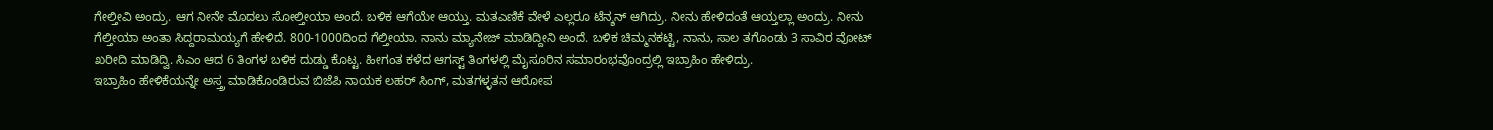ಗೇಲ್ತೀವಿ ಅಂದ್ರು. ಆಗ ನೀನೇ ಮೊದಲು ಸೋಲ್ತೀಯಾ ಅಂದೆ. ಬಳಿಕ ಆಗೆಯೇ ಆಯ್ತು. ಮತಎಣಿಕೆ ವೇಳೆ ಎಲ್ಲರೂ ಟೆನ್ಶನ್ ಆಗಿದ್ರು. ನೀನು ಹೇಳಿದಂತೆ ಆಯ್ತಲ್ಲಾ ಅಂದ್ರು. ನೀನು ಗೆಲ್ತೀಯಾ ಅಂತಾ ಸಿದ್ದರಾಮಯ್ಯಗೆ ಹೇಳಿದೆ. 800-1000ದಿಂದ ಗೆಲ್ತೀಯಾ. ನಾನು ಮ್ಯಾನೇಜ್ ಮಾಡಿದ್ದೀನಿ ಅಂದೆ. ಬಳಿಕ ಚಿಮ್ಮನಕಟ್ಟಿ, ನಾನು, ಸಾಲ ತಗೊಂಡು 3 ಸಾವಿರ ವೋಟ್ ಖರೀದಿ ಮಾಡಿದ್ವಿ. ಸಿಎಂ ಆದ 6 ತಿಂಗಳ ಬಳಿಕ ದುಡ್ಡು ಕೊಟ್ಟ. ಹೀಗಂತ ಕಳೆದ ಆಗಸ್ಟ್ ತಿಂಗಳಲ್ಲಿ ಮೈಸೂರಿನ ಸಮಾರಂಭವೊಂದ್ರಲ್ಲಿ ಇಬ್ರಾಹಿಂ ಹೇಳಿದ್ರು.
ಇಬ್ರಾಹಿಂ ಹೇಳಿಕೆಯನ್ನೇ ಅಸ್ತ್ರ ಮಾಡಿಕೊಂಡಿರುವ ಬಿಜೆಪಿ ನಾಯಕ ಲಹರ್ ಸಿಂಗ್, ಮತಗಳ್ಳತನ ಆರೋಪ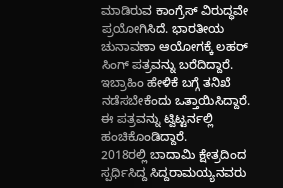ಮಾಡಿರುವ ಕಾಂಗ್ರೆಸ್ ವಿರುದ್ಧವೇ ಪ್ರಯೋಗಿಸಿದೆ. ಭಾರತೀಯ ಚುನಾವಣಾ ಆಯೋಗಕ್ಕೆ ಲಹರ್ ಸಿಂಗ್ ಪತ್ರವನ್ನು ಬರೆದಿದ್ದಾರೆ. ಇಬ್ರಾಹಿಂ ಹೇಳಿಕೆ ಬಗ್ಗೆ ತನಿಖೆ ನಡೆಸಬೇಕೆಂದು ಒತ್ತಾಯಿಸಿದ್ದಾರೆ. ಈ ಪತ್ರವನ್ನು ಟ್ವಿಟ್ಟರ್ನಲ್ಲಿ ಹಂಚಿಕೊಂಡಿದ್ದಾರೆ.
2018ರಲ್ಲಿ ಬಾದಾಮಿ ಕ್ಷೇತ್ರದಿಂದ ಸ್ಪರ್ಧಿಸಿದ್ದ ಸಿದ್ದರಾಮಯ್ಯನವರು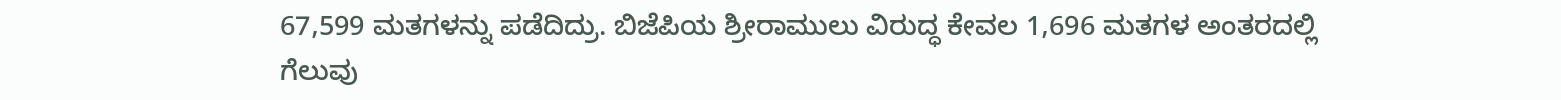67,599 ಮತಗಳನ್ನು ಪಡೆದಿದ್ರು. ಬಿಜೆಪಿಯ ಶ್ರೀರಾಮುಲು ವಿರುದ್ಧ ಕೇವಲ 1,696 ಮತಗಳ ಅಂತರದಲ್ಲಿ ಗೆಲುವು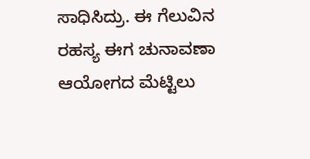ಸಾಧಿಸಿದ್ರು. ಈ ಗೆಲುವಿನ ರಹಸ್ಯ ಈಗ ಚುನಾವಣಾ ಆಯೋಗದ ಮೆಟ್ಟಿಲು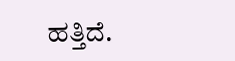ಹತ್ತಿದೆ.